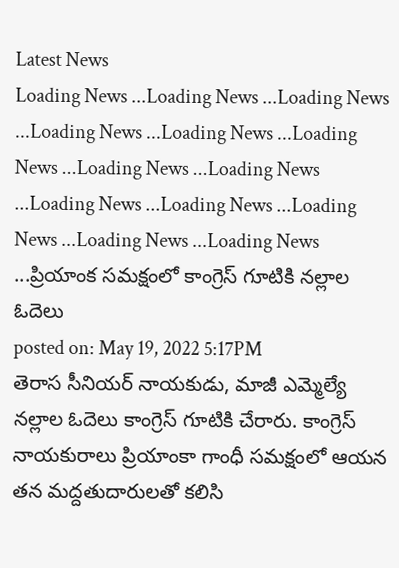Latest News
Loading News ...Loading News ...Loading News ...Loading News ...Loading News ...Loading News ...Loading News ...Loading News ...Loading News ...Loading News ...Loading News ...Loading News ...Loading News ...ప్రియాంక సమక్షంలో కాంగ్రెస్ గూటికి నల్లాల ఓదెలు
posted on: May 19, 2022 5:17PM
తెరాస సీనియర్ నాయకుడు, మాజీ ఎమ్మెల్యే నల్లాల ఓదెలు కాంగ్రెస్ గూటికి చేరారు. కాంగ్రెస్ నాయకురాలు ప్రియాంకా గాంధీ సమక్షంలో ఆయన తన మద్దతుదారులతో కలిసి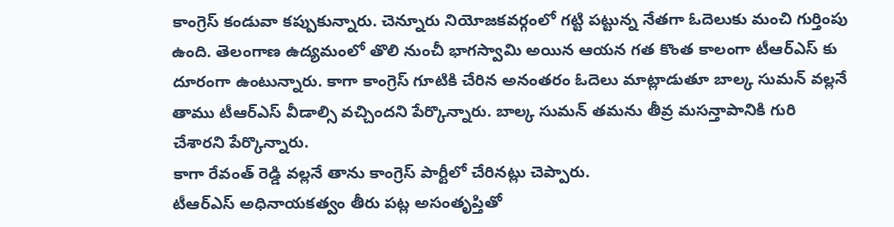కాంగ్రెస్ కండువా కప్పుకున్నారు. చెన్నూరు నియోజకవర్గంలో గట్టి పట్టున్న నేతగా ఓదెలుకు మంచి గుర్తింపు ఉంది. తెలంగాణ ఉద్యమంలో తొలి నుంచీ భాగస్వామి అయిన ఆయన గత కొంత కాలంగా టీఆర్ఎస్ కు దూరంగా ఉంటున్నారు. కాగా కాంగ్రెస్ గూటికి చేరిన అనంతరం ఓదెలు మాట్లాడుతూ బాల్క సుమన్ వల్లనే తాము టీఆర్ఎస్ వీడాల్సి వచ్చిందని పేర్కొన్నారు. బాల్క సుమన్ తమను తీవ్ర మసన్తాపానికి గురి చేశారని పేర్కొన్నారు.
కాగా రేవంత్ రెడ్డి వల్లనే తాను కాంగ్రెస్ పార్టీలో చేరినట్లు చెప్పారు.
టీఆర్ఎస్ అధినాయకత్వం తీరు పట్ల అసంతృప్తితో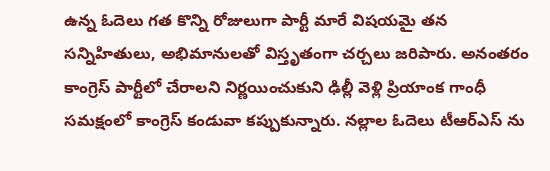ఉన్న ఓదెలు గత కొన్ని రోజులుగా పార్టీ మారే విషయమై తన సన్నిహితులు, అభిమానులతో విస్తృతంగా చర్చలు జరిపారు. అనంతరం కాంగ్రెస్ పార్టీలో చేరాలని నిర్ణయించుకుని ఢిల్లీ వెళ్లి ప్రియాంక గాంధీ సమక్షంలో కాంగ్రెస్ కండువా కప్పుకున్నారు. నల్లాల ఓదెలు టీఆర్ఎస్ ను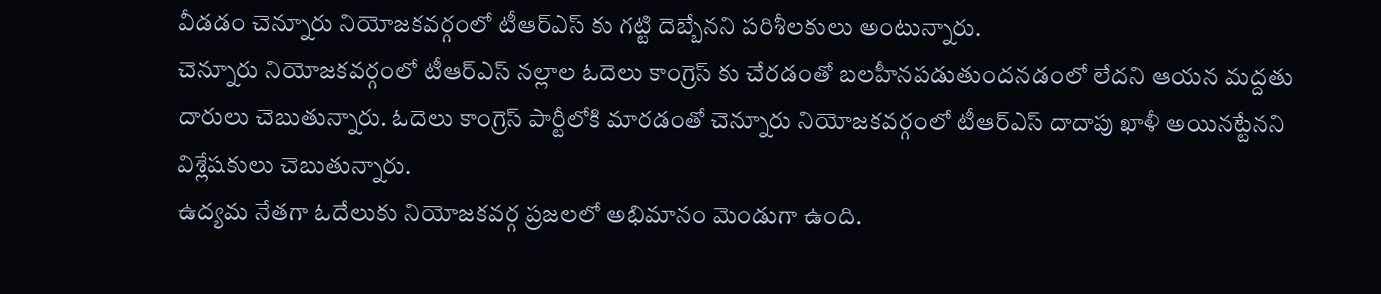వీడడం చెన్నూరు నియోజకవర్గంలో టీఆర్ఎస్ కు గట్టి దెబ్బేనని పరిశీలకులు అంటున్నారు.
చెన్నూరు నియోజకవర్గంలో టీఆర్ఎస్ నల్లాల ఓదెలు కాంగ్రెస్ కు చేరడంతో బలహీనపడుతుందనడంలో లేదని ఆయన మద్దతు దారులు చెబుతున్నారు. ఓదెలు కాంగ్రెస్ పార్టీలోకి మారడంతో చెన్నూరు నియోజకవర్గంలో టీఆర్ఎస్ దాదాపు ఖాళీ అయినట్టేనని విశ్లేషకులు చెబుతున్నారు.
ఉద్యమ నేతగా ఓదేలుకు నియోజకవర్గ ప్రజలలో అభిమానం మెండుగా ఉంది.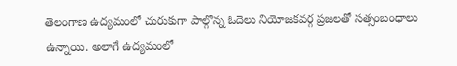తెలంగాణ ఉద్యమంలో చురుకుగా పాల్గొన్న ఓదెలు నియోజకవర్గ ప్రజలతో సత్సంబంధాలు ఉన్నాయి. అలాగే ఉద్యమంలో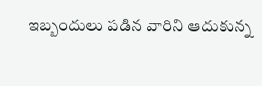ఇబ్బందులు పడిన వారిని ఆదుకున్న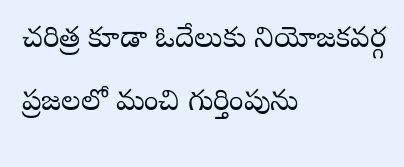చరిత్ర కూడా ఓదేలుకు నియోజకవర్గ ప్రజలలో మంచి గుర్తింపును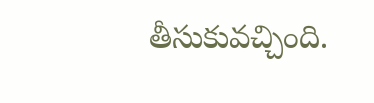తీసుకువచ్చింది.